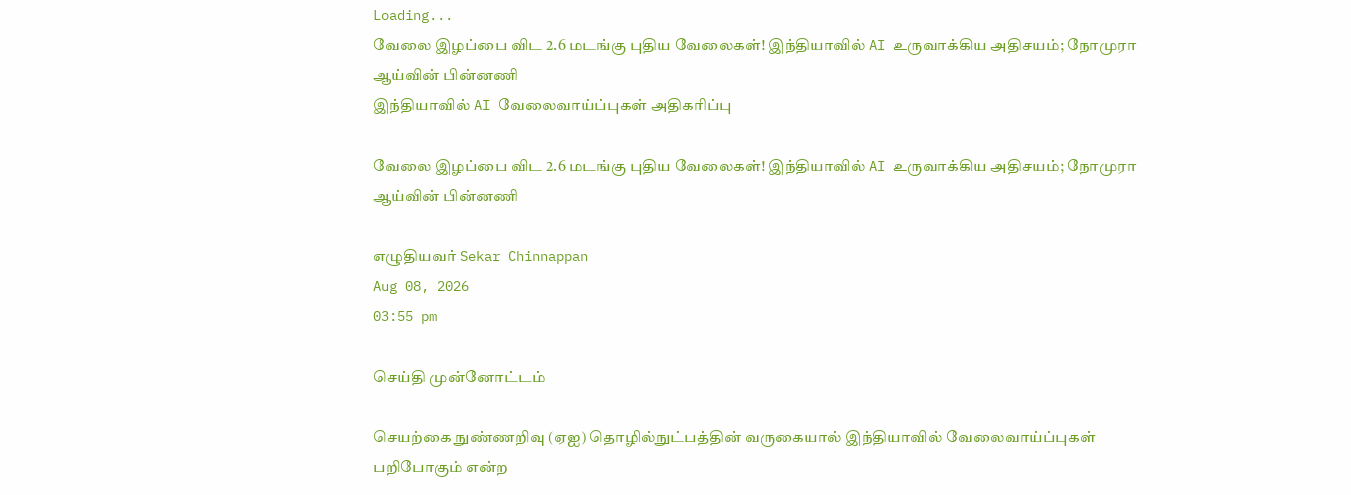Loading...
வேலை இழப்பை விட 2.6 மடங்கு புதிய வேலைகள்! இந்தியாவில் AI உருவாக்கிய அதிசயம்; நோமுரா ஆய்வின் பின்னணி
இந்தியாவில் AI வேலைவாய்ப்புகள் அதிகரிப்பு

வேலை இழப்பை விட 2.6 மடங்கு புதிய வேலைகள்! இந்தியாவில் AI உருவாக்கிய அதிசயம்; நோமுரா ஆய்வின் பின்னணி

எழுதியவர் Sekar Chinnappan
Aug 08, 2026
03:55 pm

செய்தி முன்னோட்டம்

செயற்கை நுண்ணறிவு (ஏஐ) தொழில்நுட்பத்தின் வருகையால் இந்தியாவில் வேலைவாய்ப்புகள் பறிபோகும் என்ற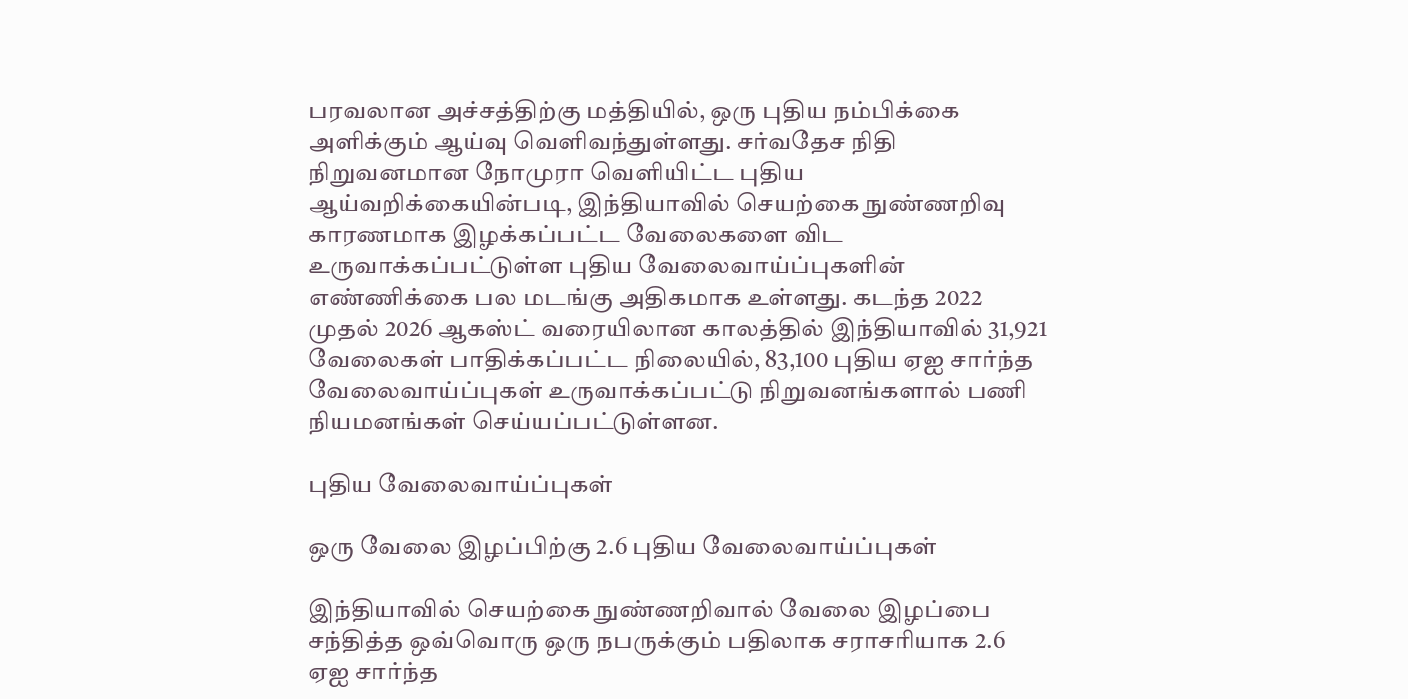பரவலான அச்சத்திற்கு மத்தியில், ஒரு புதிய நம்பிக்கை அளிக்கும் ஆய்வு வெளிவந்துள்ளது. சர்வதேச நிதி நிறுவனமான நோமுரா வெளியிட்ட புதிய ஆய்வறிக்கையின்படி, இந்தியாவில் செயற்கை நுண்ணறிவு காரணமாக இழக்கப்பட்ட வேலைகளை விட உருவாக்கப்பட்டுள்ள புதிய வேலைவாய்ப்புகளின் எண்ணிக்கை பல மடங்கு அதிகமாக உள்ளது. கடந்த 2022 முதல் 2026 ஆகஸ்ட் வரையிலான காலத்தில் இந்தியாவில் 31,921 வேலைகள் பாதிக்கப்பட்ட நிலையில், 83,100 புதிய ஏஐ சார்ந்த வேலைவாய்ப்புகள் உருவாக்கப்பட்டு நிறுவனங்களால் பணி நியமனங்கள் செய்யப்பட்டுள்ளன.

புதிய வேலைவாய்ப்புகள்

ஒரு வேலை இழப்பிற்கு 2.6 புதிய வேலைவாய்ப்புகள்

இந்தியாவில் செயற்கை நுண்ணறிவால் வேலை இழப்பை சந்தித்த ஒவ்வொரு ஒரு நபருக்கும் பதிலாக சராசரியாக 2.6 ஏஐ சார்ந்த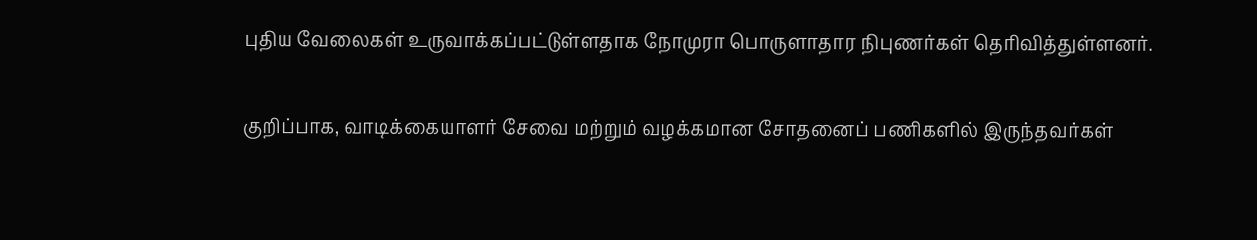புதிய வேலைகள் உருவாக்கப்பட்டுள்ளதாக நோமுரா பொருளாதார நிபுணர்கள் தெரிவித்துள்ளனர்.

குறிப்பாக, வாடிக்கையாளர் சேவை மற்றும் வழக்கமான சோதனைப் பணிகளில் இருந்தவர்கள்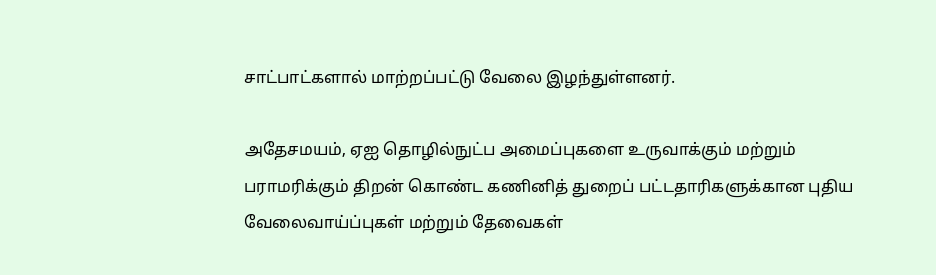சாட்பாட்களால் மாற்றப்பட்டு வேலை இழந்துள்ளனர்.

அதேசமயம், ஏஐ தொழில்நுட்ப அமைப்புகளை உருவாக்கும் மற்றும் பராமரிக்கும் திறன் கொண்ட கணினித் துறைப் பட்டதாரிகளுக்கான புதிய வேலைவாய்ப்புகள் மற்றும் தேவைகள்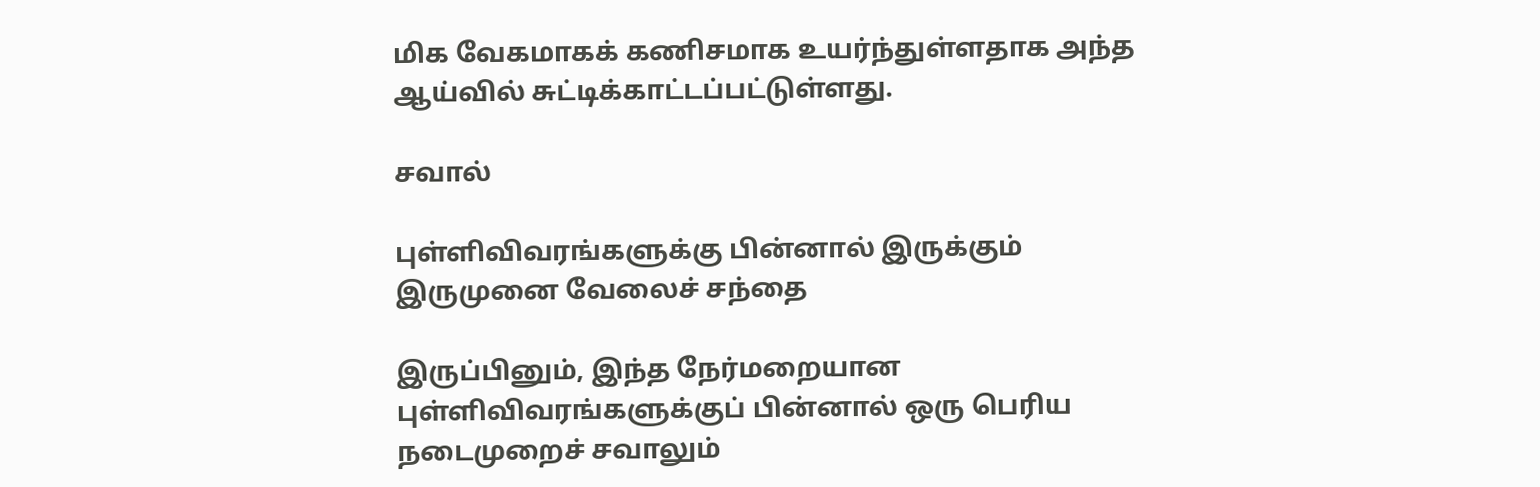மிக வேகமாகக் கணிசமாக உயர்ந்துள்ளதாக அந்த ஆய்வில் சுட்டிக்காட்டப்பட்டுள்ளது.

சவால்

புள்ளிவிவரங்களுக்கு பின்னால் இருக்கும் இருமுனை வேலைச் சந்தை

இருப்பினும், இந்த நேர்மறையான புள்ளிவிவரங்களுக்குப் பின்னால் ஒரு பெரிய நடைமுறைச் சவாலும்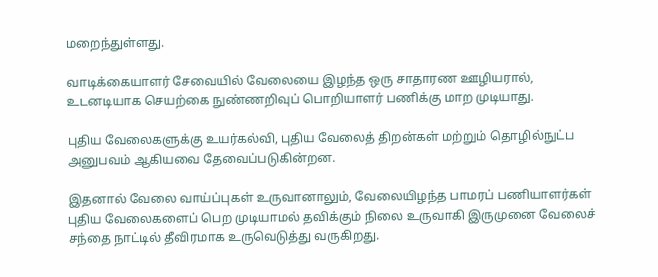மறைந்துள்ளது.

வாடிக்கையாளர் சேவையில் வேலையை இழந்த ஒரு சாதாரண ஊழியரால், உடனடியாக செயற்கை நுண்ணறிவுப் பொறியாளர் பணிக்கு மாற முடியாது.

புதிய வேலைகளுக்கு உயர்கல்வி, புதிய வேலைத் திறன்கள் மற்றும் தொழில்நுட்ப அனுபவம் ஆகியவை தேவைப்படுகின்றன.

இதனால் வேலை வாய்ப்புகள் உருவானாலும், வேலையிழந்த பாமரப் பணியாளர்கள் புதிய வேலைகளைப் பெற முடியாமல் தவிக்கும் நிலை உருவாகி இருமுனை வேலைச் சந்தை நாட்டில் தீவிரமாக உருவெடுத்து வருகிறது.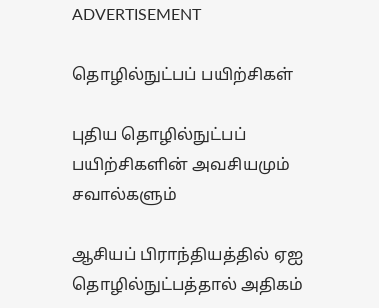ADVERTISEMENT

தொழில்நுட்பப் பயிற்சிகள்

புதிய தொழில்நுட்பப் பயிற்சிகளின் அவசியமும் சவால்களும்

ஆசியப் பிராந்தியத்தில் ஏஐ தொழில்நுட்பத்தால் அதிகம்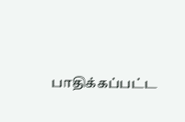பாதிக்கப்பட்ட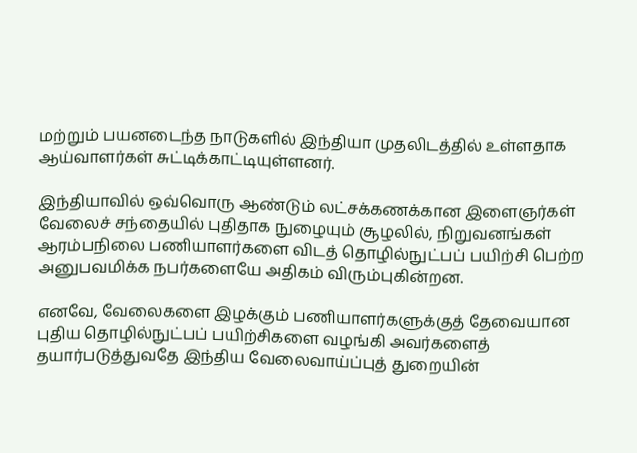மற்றும் பயனடைந்த நாடுகளில் இந்தியா முதலிடத்தில் உள்ளதாக ஆய்வாளர்கள் சுட்டிக்காட்டியுள்ளனர்.

இந்தியாவில் ஒவ்வொரு ஆண்டும் லட்சக்கணக்கான இளைஞர்கள் வேலைச் சந்தையில் புதிதாக நுழையும் சூழலில், நிறுவனங்கள் ஆரம்பநிலை பணியாளர்களை விடத் தொழில்நுட்பப் பயிற்சி பெற்ற அனுபவமிக்க நபர்களையே அதிகம் விரும்புகின்றன.

எனவே, வேலைகளை இழக்கும் பணியாளர்களுக்குத் தேவையான புதிய தொழில்நுட்பப் பயிற்சிகளை வழங்கி அவர்களைத் தயார்படுத்துவதே இந்திய வேலைவாய்ப்புத் துறையின்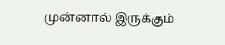முன்னால் இருக்கும்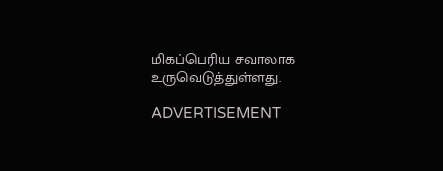மிகப்பெரிய சவாலாக உருவெடுத்துள்ளது.

ADVERTISEMENT